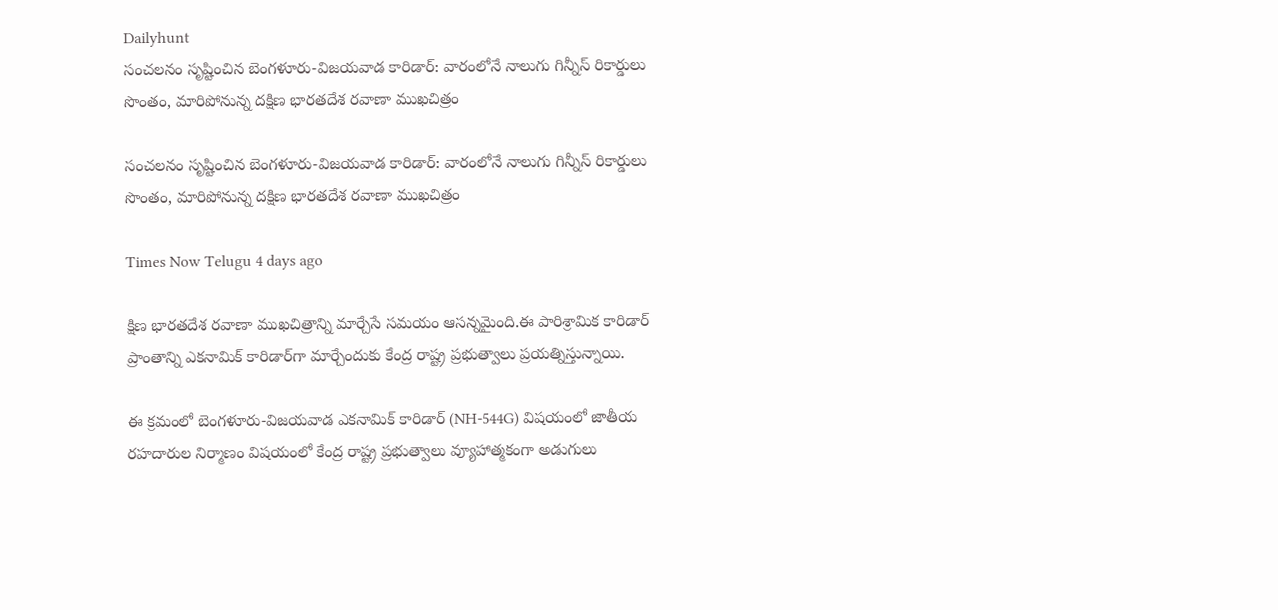Dailyhunt
సంచలనం సృష్టించిన బెంగళూరు-విజయవాడ కారిడార్: వారంలోనే నాలుగు గిన్నీస్ రికార్డులు సొంతం, మారిపోనున్న దక్షిణ భారతదేశ రవాణా ముఖచిత్రం

సంచలనం సృష్టించిన బెంగళూరు-విజయవాడ కారిడార్: వారంలోనే నాలుగు గిన్నీస్ రికార్డులు సొంతం, మారిపోనున్న దక్షిణ భారతదేశ రవాణా ముఖచిత్రం

Times Now Telugu 4 days ago

క్షిణ భారతదేశ రవాణా ముఖచిత్రాన్ని మార్చేసే సమయం ఆసన్నమైంది.ఈ పారిశ్రామిక కారిడార్ ప్రాంతాన్ని ఎకనామిక్ కారిడార్‌గా మార్చేందుకు కేంద్ర రాష్ట్ర ప్రభుత్వాలు ప్రయత్నిస్తున్నాయి.

ఈ క్రమంలో బెంగళూరు-విజయవాడ ఎకనామిక్ కారిడార్ (NH-544G) విషయంలో జాతీయ రహదారుల నిర్మాణం విషయంలో కేంద్ర రాష్ట్ర ప్రభుత్వాలు వ్యూహాత్మకంగా అడుగులు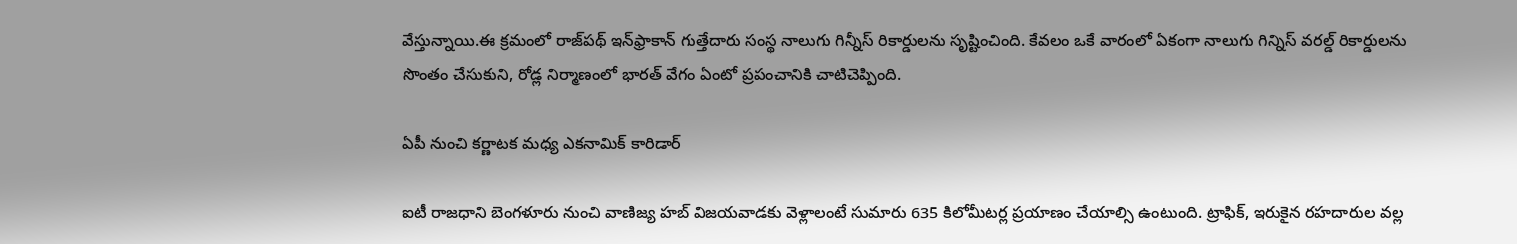వేస్తున్నాయి.ఈ క్రమంలో రాజ్‌పథ్ ఇన్‌ఫ్రాకాన్ గుత్తేదారు సంస్థ నాలుగు గిన్నీస్ రికార్డులను సృష్టించింది. కేవలం ఒకే వారంలో ఏకంగా నాలుగు గిన్నిస్ వరల్డ్ రికార్డులను సొంతం చేసుకుని, రోడ్ల నిర్మాణంలో భారత్ వేగం ఏంటో ప్రపంచానికి చాటిచెప్పింది.

ఏపీ నుంచి కర్ణాటక మధ్య ఎకనామిక్ కారిడార్‌

ఐటీ రాజధాని బెంగళూరు నుంచి వాణిజ్య హబ్ విజయవాడకు వెళ్లాలంటే సుమారు 635 కిలోమీటర్ల ప్రయాణం చేయాల్సి ఉంటుంది. ట్రాఫిక్, ఇరుకైన రహదారుల వల్ల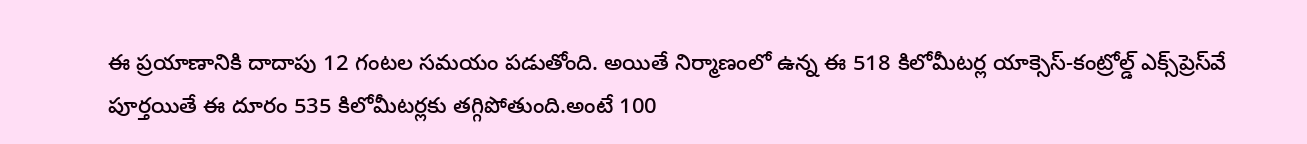ఈ ప్రయాణానికి దాదాపు 12 గంటల సమయం పడుతోంది. అయితే నిర్మాణంలో ఉన్న ఈ 518 కిలోమీటర్ల యాక్సెస్-కంట్రోల్డ్ ఎక్స్‌ప్రెస్‌వే పూర్తయితే ఈ దూరం 535 కిలోమీటర్లకు తగ్గిపోతుంది.అంటే 100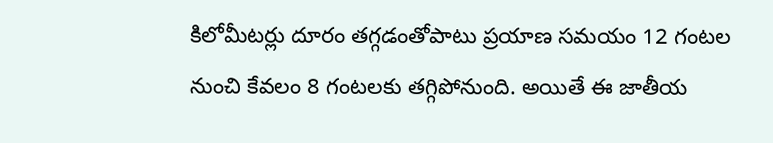కిలోమీటర్లు దూరం తగ్గడంతోపాటు ప్రయాణ సమయం 12 గంటల నుంచి కేవలం 8 గంటలకు తగ్గిపోనుంది. అయితే ఈ జాతీయ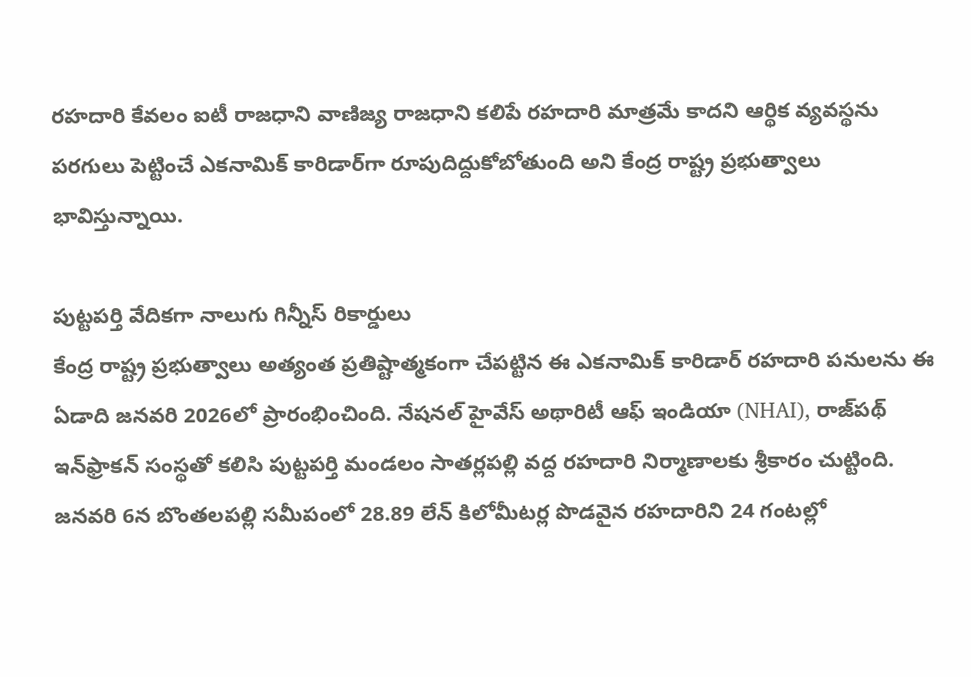రహదారి కేవలం ఐటీ రాజధాని వాణిజ్య రాజధాని కలిపే రహదారి మాత్రమే కాదని ఆర్థిక వ్యవస్థను పరగులు పెట్టించే ఎకనామిక్ కారిడార్‌గా రూపుదిద్దుకోబోతుంది అని కేంద్ర రాష్ట్ర ప్రభుత్వాలు భావిస్తున్నాయి.

పుట్టపర్తి వేదికగా నాలుగు గిన్నీస్ రికార్డులు
కేంద్ర రాష్ట్ర ప్రభుత్వాలు అత్యంత ప్రతిష్టాత్మకంగా చేపట్టిన ఈ ఎకనామిక్ కారిడార్ రహదారి పనులను ఈ ఏడాది జనవరి 2026లో ప్రారంభించింది. నేషనల్ హైవేస్ అథారిటీ ఆఫ్ ఇండియా (NHAI), రాజ్‌పథ్ ఇన్‌ఫ్రాకన్ సంస్థతో కలిసి పుట్టపర్తి మండలం సాతర్లపల్లి వద్ద రహదారి నిర్మాణాలకు శ్రీకారం చుట్టింది. జనవరి 6న బొంతలపల్లి సమీపంలో 28.89 లేన్ కిలోమీటర్ల పొడవైన రహదారిని 24 గంటల్లో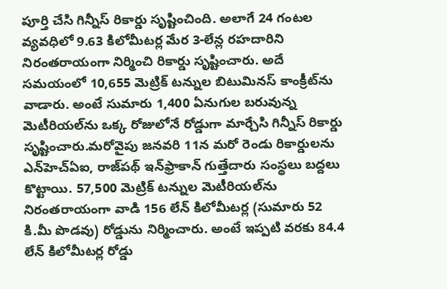పూర్తి చేసి గిన్నీస్ రికార్డు సృష్టించింది. అలాగే 24 గంటల వ్యవధిలో 9.63 కిలోమీటర్ల మేర 3-లేన్ల రహదారిని నిరంతరాయంగా నిర్మించి రికార్డు సృష్టించారు. అదే సమయంలో 10,655 మెట్రిక్ టన్నుల బిటుమినస్ కాంక్రీట్‌ను వాడారు. అంటే సుమారు 1,400 ఏనుగుల బరువున్న మెటీరియల్‌ను ఒక్క రోజులోనే రోడ్డుగా మార్చేసి గిన్నీస్ రికార్డు సృష్టించారు.మరోవైపు జనవరి 11న మరో రెండు రికార్డులను ఎన్‌హెచ్ఏఐ, రాజ్‌పథ్ ఇన్‌ఫ్రాకాన్ గుత్తేదారు సంస్థలు బద్దలు కొట్టాయి. 57,500 మెట్రిక్ టన్నుల మెటీరియల్‌ను నిరంతరాయంగా వాడి 156 లేన్ కిలోమీటర్ల (సుమారు 52 కి.మీ పొడవు) రోడ్డును నిర్మించారు. అంటే ఇప్పటి వరకు 84.4 లేన్ కిలోమీటర్ల రోడ్డు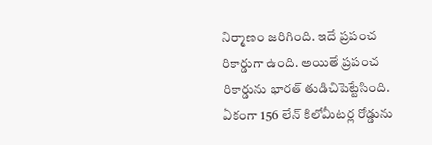నిర్మాణం జరిగింది. ఇదే ప్రపంచ రికార్డుగా ఉంది. అయితే ప్రపంచ రికార్డును భారత్ తుడిచిపెట్టేసింది. ఏకంగా 156 లేన్ కిలోమీటర్ల రోడ్డును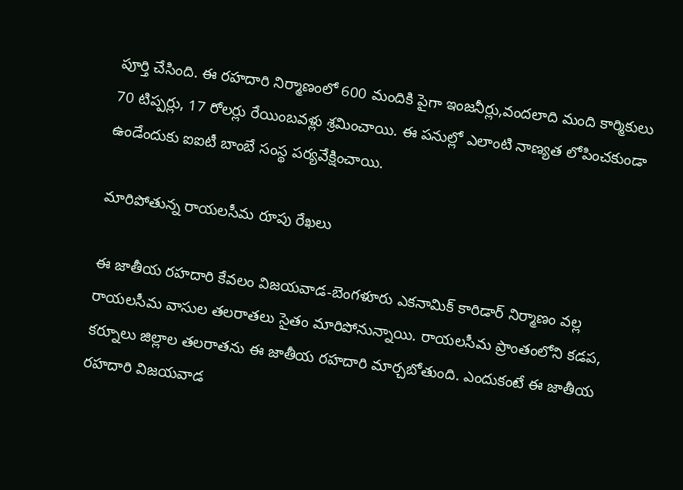పూర్తి చేసింది. ఈ రహదారి నిర్మాణంలో 600 మందికి పైగా ఇంజనీర్లు,వందలాది మంది కార్మికులు 70 టిప్పర్లు, 17 రోలర్లు రేయింబవళ్లు శ్రమించాయి. ఈ పనుల్లో ఎలాంటి నాణ్యత లోపించకుండా ఉండేందుకు ఐఐటీ బాంబే సంస్థ పర్యవేక్షించాయి.

మారిపోతున్న రాయలసీమ రూపు రేఖలు

ఈ జాతీయ రహదారి కేవలం విజయవాడ-బెంగళూరు ఎకనామిక్ కారిడార్ నిర్మాణం వల్ల రాయలసీమ వాసుల తలరాతలు సైతం మారిపోనున్నాయి. రాయలసీమ ప్రాంతంలోని కడప, కర్నూలు జిల్లాల తలరాతను ఈ జాతీయ రహదారి మార్చబోతుంది. ఎందుకంటే ఈ జాతీయ రహదారి విజయవాడ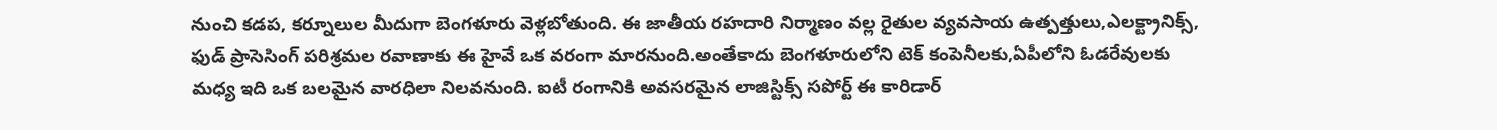నుంచి కడప, కర్నూలుల మీదుగా బెంగళూరు వెళ్లబోతుంది. ఈ జాతీయ రహదారి నిర్మాణం వల్ల రైతుల వ్యవసాయ ఉత్పత్తులు,ఎలక్ట్రానిక్స్, ఫుడ్ ప్రాసెసింగ్ పరిశ్రమల రవాణాకు ఈ హైవే ఒక వరంగా మారనుంది.అంతేకాదు బెంగళూరులోని టెక్ కంపెనీలకు,ఏపీలోని ఓడరేవులకు మధ్య ఇది ఒక బలమైన వారధిలా నిలవనుంది. ఐటీ రంగానికి అవసరమైన లాజిస్టిక్స్ సపోర్ట్ ఈ కారిడార్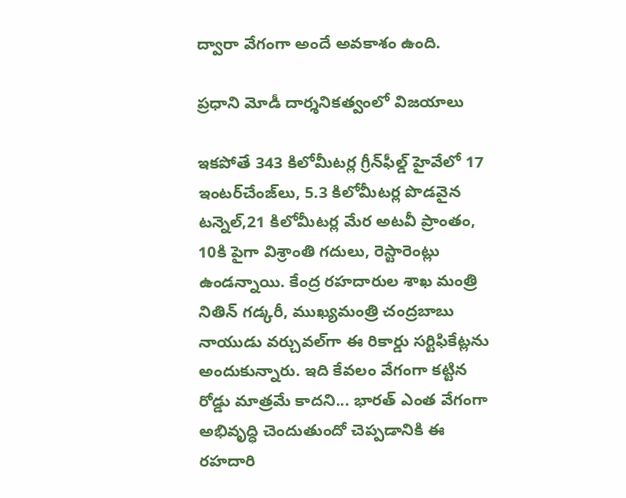ద్వారా వేగంగా అందే అవకాశం ఉంది.

ప్రధాని మోడీ దార్శనికత్వంలో విజయాలు

ఇకపోతే 343 కిలోమీటర్ల గ్రీన్‌ఫీల్డ్ హైవేలో 17 ఇంటర్‌చేంజ్‌లు, 5.3 కిలోమీటర్ల పొడవైన టన్నెల్,21 కిలోమీటర్ల మేర అటవీ ప్రాంతం, 10కి పైగా విశ్రాంతి గదులు, రెస్టారెంట్లు ఉండన్నాయి. కేంద్ర రహదారుల శాఖ మంత్రి నితిన్ గడ్కరీ, ముఖ్యమంత్రి చంద్రబాబు నాయుడు వర్చువల్‌గా ఈ రికార్డు సర్టిఫికేట్లను అందుకున్నారు. ఇది కేవలం వేగంగా కట్టిన రోడ్డు మాత్రమే కాదని... భారత్ ఎంత వేగంగా అభివృద్ధి చెందుతుందో చెప్పడానికి ఈ రహదారి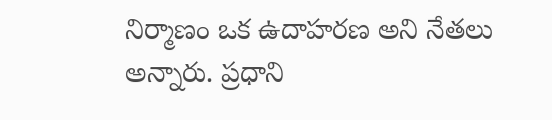నిర్మాణం ఒక ఉదాహరణ అని నేతలు అన్నారు. ప్రధాని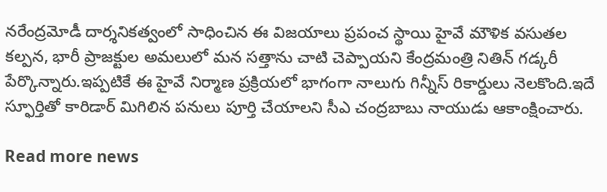నరేంద్రమోడీ దార్శనికత్వంలో సాధించిన ఈ విజయాలు ప్రపంచ స్థాయి హైవే మౌళిక వసుతల కల్పన, భారీ ప్రాజక్టుల అమలులో మన సత్తాను చాటి చెప్పాయని కేంద్రమంత్రి నితిన్ గడ్కరీ పేర్కొన్నారు.ఇప్పటికే ఈ హైవే నిర్మాణ ప్రక్రియలో భాగంగా నాలుగు గిన్నీస్ రికార్డులు నెలకొంది.ఇదే స్ఫూర్తితో కారిడార్ మిగిలిన పనులు పూర్తి చేయాలని సీఎ చంద్రబాబు నాయుడు ఆకాంక్షించారు.

Read more news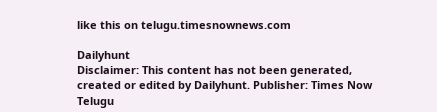like this on telugu.timesnownews.com

Dailyhunt
Disclaimer: This content has not been generated, created or edited by Dailyhunt. Publisher: Times Now Telugu